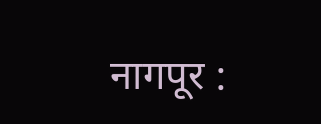नागपूर :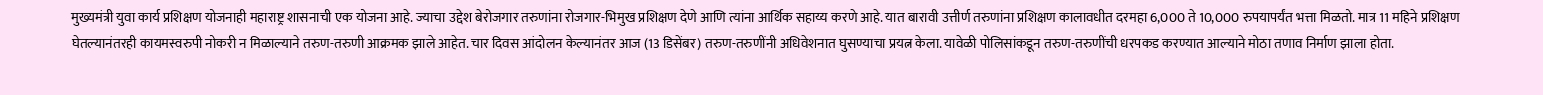मुख्यमंत्री युवा कार्य प्रशिक्षण योजनाही महाराष्ट्र शासनाची एक योजना आहे. ज्याचा उद्देश बेरोजगार तरुणांना रोजगार-भिमुख प्रशिक्षण देणे आणि त्यांना आर्थिक सहाय्य करणे आहे. यात बारावी उत्तीर्ण तरुणांना प्रशिक्षण कालावधीत दरमहा 6,000 ते 10,000 रुपयापर्यंत भत्ता मिळतो. मात्र 11 महिने प्रशिक्षण घेतल्यानंतरही कायमस्वरुपी नोकरी न मिळाल्याने तरुण-तरुणी आक्रमक झाले आहेत. चार दिवस आंदोलन केल्यानंतर आज (13 डिसेंबर) तरुण-तरुणींनी अधिवेशनात घुसण्याचा प्रयत्न केला. यावेळी पोलिसांकडून तरुण-तरुणींची धरपकड करण्यात आल्याने मोठा तणाव निर्माण झाला होता.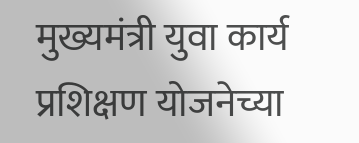मुख्यमंत्री युवा कार्य प्रशिक्षण योजनेच्या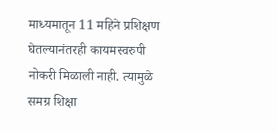माध्यमातून 11 महिने प्रशिक्षण घेतल्यानंतरही कायमस्वरुपी नोकरी मिळाली नाही. त्यामुळे समग्र शिक्षा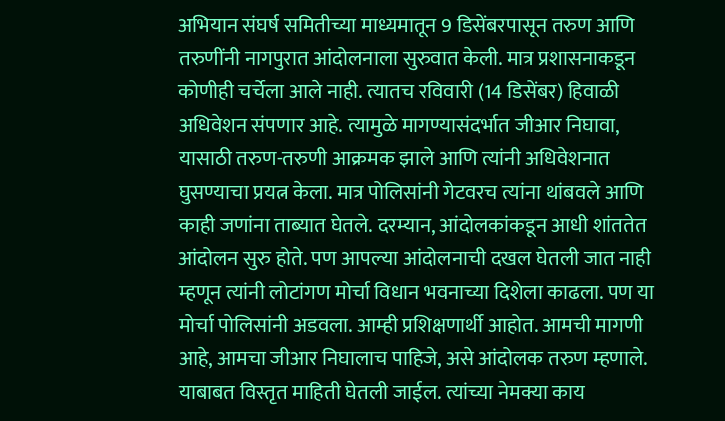अभियान संघर्ष समितीच्या माध्यमातून 9 डिसेंबरपासून तरुण आणि तरुणींनी नागपुरात आंदोलनाला सुरुवात केली. मात्र प्रशासनाकडून कोणीही चर्चेला आले नाही. त्यातच रविवारी (14 डिसेंबर) हिवाळी अधिवेशन संपणार आहे. त्यामुळे मागण्यासंदर्भात जीआर निघावा, यासाठी तरुण-तरुणी आक्रमक झाले आणि त्यांनी अधिवेशनात घुसण्याचा प्रयत्न केला. मात्र पोलिसांनी गेटवरच त्यांना थांबवले आणि काही जणांना ताब्यात घेतले. दरम्यान, आंदोलकांकडून आधी शांततेत आंदोलन सुरु होते. पण आपल्या आंदोलनाची दखल घेतली जात नाही म्हणून त्यांनी लोटांगण मोर्चा विधान भवनाच्या दिशेला काढला. पण या मोर्चा पोलिसांनी अडवला. आम्ही प्रशिक्षणार्थी आहोत. आमची मागणी आहे, आमचा जीआर निघालाच पाहिजे, असे आंदोलक तरुण म्हणाले. याबाबत विस्तृत माहिती घेतली जाईल. त्यांच्या नेमक्या काय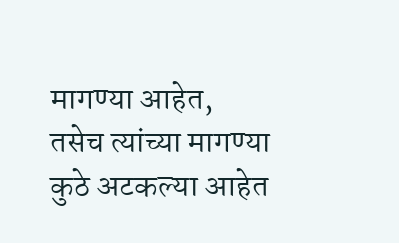मागण्या आहेत, तसेच त्यांच्या मागण्या कुठे अटकल्या आहेत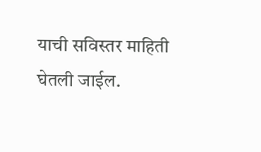याची सविस्तर माहिती घेतली जाईल.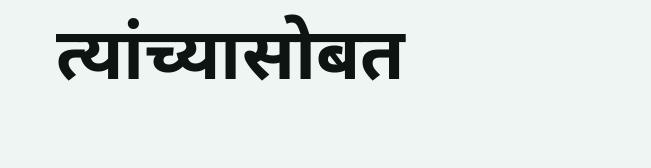त्यांच्यासोबत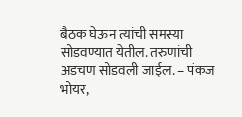बैठक घेऊन त्यांची समस्या सोडवण्यात येतील. तरुणांची अडचण सोडवली जाईल. – पंकज भोयर,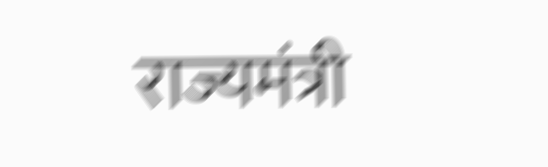राज्यमंत्री